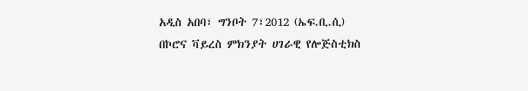አዲስ አበባ፣ ግንቦት 7፣2012 (ኤፍ.ቢ.ሲ) በኮሮና ቫይረስ ምክንያት ሀገራዊ የሎጅስቲክስ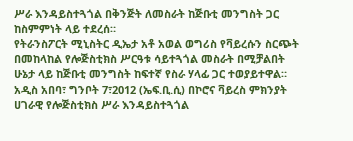ሥራ እንዳይስተጓጎል በቅንጅት ለመስራት ከጅቡቲ መንግስት ጋር ከስምምነት ላይ ተደረሰ።
የትራንስፖርት ሚኒስትር ዲኤታ አቶ አወል ወግሪስ የቫይረሱን ስርጭት በመከላከል የሎጅስቲክስ ሥርዓቱ ሳይተጓጎል መስራት በሚቻልበት ሁኔታ ላይ ከጅቡቲ መንግስት ከፍተኛ የስራ ሃላፊ ጋር ተወያይተዋል።
አዲስ አበባ፣ ግንቦት 7፣2012 (ኤፍ.ቢ.ሲ) በኮሮና ቫይረስ ምክንያት ሀገራዊ የሎጅስቲክስ ሥራ እንዳይስተጓጎል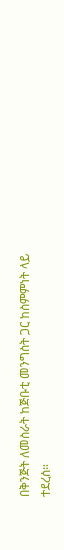በቅንጅት ለመስራት ከጅቡቲ መንግስት ጋር ከስምምነት ላይ ተደረሰ።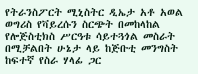የትራንስፖርት ሚኒስትር ዲኤታ አቶ አወል ወግሪስ የቫይረሱን ስርጭት በመከላከል የሎጅስቲክስ ሥርዓቱ ሳይተጓጎል መስራት በሚቻልበት ሁኔታ ላይ ከጅቡቲ መንግስት ከፍተኛ የስራ ሃላፊ ጋር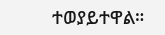ተወያይተዋል።